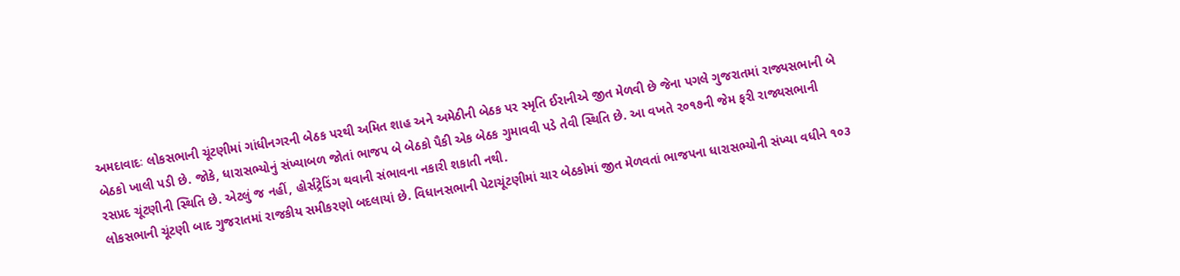અમદાવાદઃ લોકસભાની ચૂંટણીમાં ગાંધીનગરની બેઠક પરથી અમિત શાહ અને અમેઠીની બેઠક પર સ્મૃતિ ઈરાનીએ જીત મેળવી છે જેના પગલે ગુજરાતમાં રાજ્યસભાની બે બેઠકો ખાલી પડી છે. જોકે, ધારાસભ્યોનું સંખ્યાબળ જોતાં ભાજપ બે બેઠકો પૈકી એક બેઠક ગુમાવવી પડે તેવી સ્થિતિ છે. આ વખતે ૨૦૧૭ની જેમ ફરી રાજ્યસભાની રસપ્રદ ચૂંટણીની સ્થિતિ છે. એટલું જ નહીં, હોર્સટ્રેડિંગ થવાની સંભાવના નકારી શકાતી નથી.
લોકસભાની ચૂંટણી બાદ ગુજરાતમાં રાજકીય સમીકરણો બદલાયાં છે. વિધાનસભાની પેટાચૂંટણીમાં ચાર બેઠકોમાં જીત મેળવતાં ભાજપના ધારાસભ્યોની સંખ્યા વધીને ૧૦૩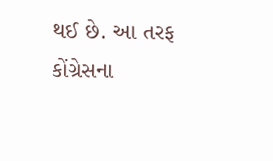થઈ છે. આ તરફ કોંગ્રેસના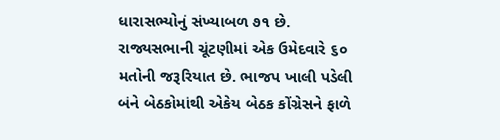ધારાસભ્યોનું સંખ્યાબળ ૭૧ છે. રાજ્યસભાની ચૂંટણીમાં એક ઉમેદવારે ૬૦ મતોની જરૂરિયાત છે. ભાજપ ખાલી પડેલી બંને બેઠકોમાંથી એકેય બેઠક કોંગ્રેસને ફાળે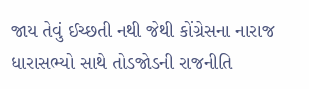જાય તેવું ઈચ્છતી નથી જેથી કોંગ્રેસના નારાજ ધારાસભ્યો સાથે તોડજોડની રાજનીતિ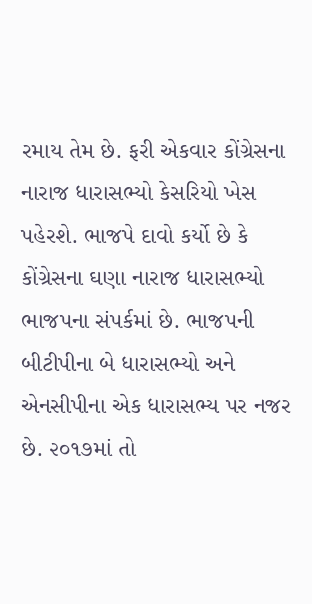રમાય તેમ છે. ફરી એકવાર કોંગ્રેસના નારાજ ધારાસભ્યો કેસરિયો ખેસ પહેરશે. ભાજપે દાવો કર્યો છે કે કોંગ્રેસના ઘણા નારાજ ધારાસભ્યો ભાજપના સંપર્કમાં છે. ભાજપની બીટીપીના બે ધારાસભ્યો અને એનસીપીના એક ધારાસભ્ય પર નજર છે. ૨૦૧૭માં તો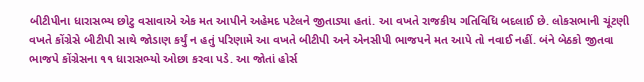બીટીપીના ધારાસભ્ય છોટુ વસાવાએ એક મત આપીને અહેમદ પટેલને જીતાડ્યા હતાં. આ વખતે રાજકીય ગતિવિધિ બદલાઈ છે. લોકસભાની ચૂંટણી વખતે કોંગ્રેસે બીટીપી સાથે જોડાણ કર્યું ન હતું પરિણામે આ વખતે બીટીપી અને એનસીપી ભાજપને મત આપે તો નવાઈ નહીં. બંને બેઠકો જીતવા ભાજપે કોંગ્રેસના ૧૧ ધારાસભ્યો ઓછા કરવા પડે. આ જોતાં હોર્સ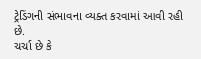ટ્રેડિંગની સંભાવના વ્યક્ત કરવામાં આવી રહી છે.
ચર્ચા છે કે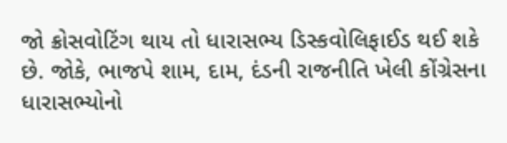જો ક્રોસવોટિંગ થાય તો ધારાસભ્ય ડિસ્કવોલિફાઈડ થઈ શકે છે. જોકે, ભાજપે શામ, દામ, દંડની રાજનીતિ ખેલી કોંગ્રેસના ધારાસભ્યોનો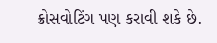ક્રોસવોટિંગ પણ કરાવી શકે છે.